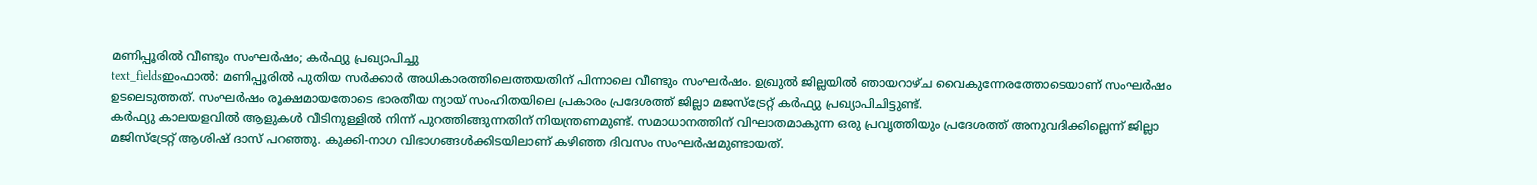മണിപ്പൂരിൽ വീണ്ടും സംഘർഷം; കർഫ്യു പ്രഖ്യാപിച്ചു
text_fieldsഇംഫാൽ: മണിപ്പൂരിൽ പുതിയ സർക്കാർ അധികാരത്തിലെത്തയതിന് പിന്നാലെ വീണ്ടും സംഘർഷം. ഉഖ്രുൽ ജില്ലയിൽ ഞായറാഴ്ച വൈകുന്നേരത്തോടെയാണ് സംഘർഷം ഉടലെടുത്തത്. സംഘർഷം രൂക്ഷമായതോടെ ഭാരതീയ ന്യായ് സംഹിതയിലെ പ്രകാരം പ്രദേശത്ത് ജില്ലാ മജസ്ട്രേറ്റ് കർഫ്യു പ്രഖ്യാപിചിട്ടുണ്ട്.
കർഫ്യു കാലയളവിൽ ആളുകൾ വീടിനുള്ളിൽ നിന്ന് പുറത്തിങ്ങുന്നതിന് നിയന്ത്രണമുണ്ട്. സമാധാനത്തിന് വിഘാതമാകുന്ന ഒരു പ്രവൃത്തിയും പ്രദേശത്ത് അനുവദിക്കില്ലെന്ന് ജില്ലാ മജിസ്ട്രേറ്റ് ആശിഷ് ദാസ് പറഞ്ഞു. കുക്കി-നാഗ വിഭാഗങ്ങൾക്കിടയിലാണ് കഴിഞ്ഞ ദിവസം സംഘർഷമുണ്ടായത്.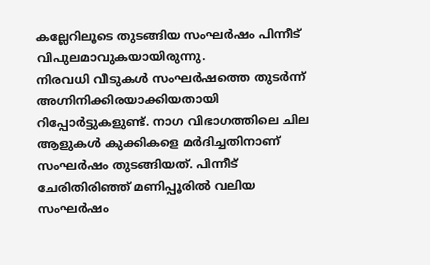കല്ലേറിലൂടെ തുടങ്ങിയ സംഘർഷം പിന്നീട് വിപുലമാവുകയായിരുന്നു.
നിരവധി വീടുകൾ സംഘർഷത്തെ തുടർന്ന് അഗ്നിനിക്കിരയാക്കിയതായി റിപ്പോർട്ടുകളുണ്ട്. നാഗ വിഭാഗത്തിലെ ചില ആളുകൾ കുക്കികളെ മർദിച്ചതിനാണ് സംഘർഷം തുടങ്ങിയത്. പിന്നീട് ചേരിതിരിഞ്ഞ് മണിപ്പൂരിൽ വലിയ സംഘർഷം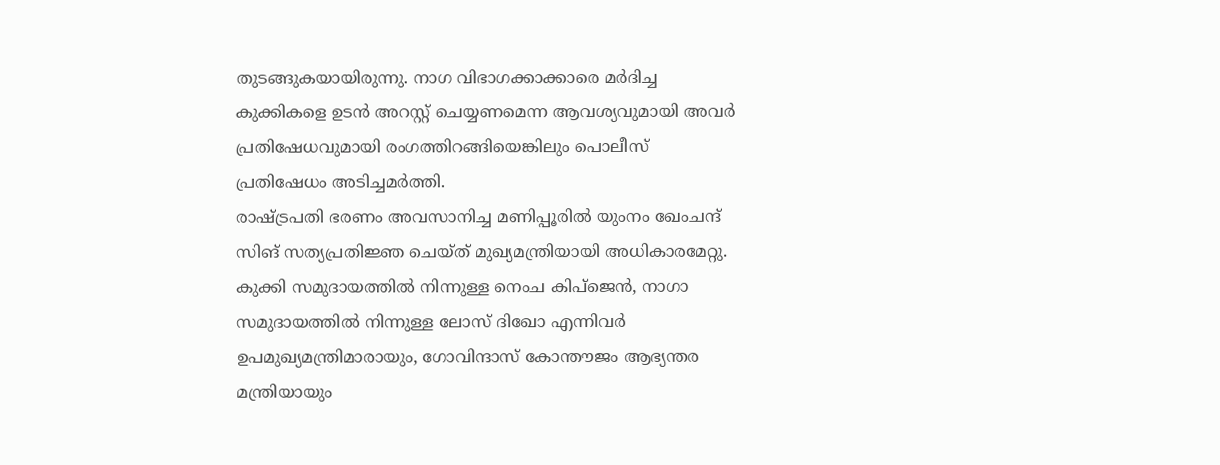തുടങ്ങുകയായിരുന്നു. നാഗ വിഭാഗക്കാക്കാരെ മർദിച്ച കുക്കികളെ ഉടൻ അറസ്റ്റ് ചെയ്യണമെന്ന ആവശ്യവുമായി അവർ പ്രതിഷേധവുമായി രംഗത്തിറങ്ങിയെങ്കിലും പൊലീസ് പ്രതിഷേധം അടിച്ചമർത്തി.
രാഷ്ട്രപതി ഭരണം അവസാനിച്ച മണിപ്പൂരിൽ യുംനം ഖേംചന്ദ് സിങ് സത്യപ്രതിജ്ഞ ചെയ്ത് മുഖ്യമന്ത്രിയായി അധികാരമേറ്റു. കുക്കി സമുദായത്തിൽ നിന്നുള്ള നെംച കിപ്ജെൻ, നാഗാ സമുദായത്തിൽ നിന്നുള്ള ലോസ് ദിഖോ എന്നിവർ ഉപമുഖ്യമന്ത്രിമാരായും, ഗോവിന്ദാസ് കോന്തൗജം ആഭ്യന്തര മന്ത്രിയായും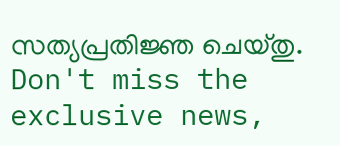സത്യപ്രതിജ്ഞ ചെയ്തു.
Don't miss the exclusive news,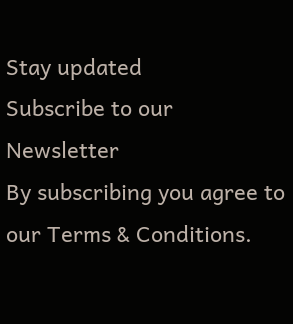Stay updated
Subscribe to our Newsletter
By subscribing you agree to our Terms & Conditions.